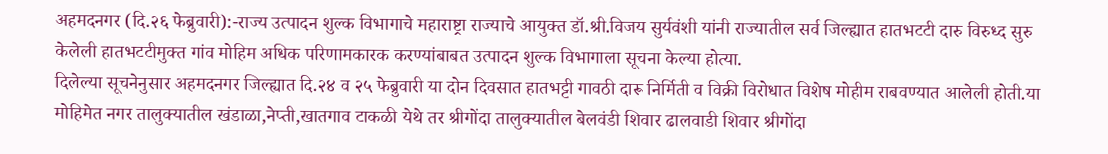अहमदनगर (दि.२६ फेब्रुवारी):-राज्य उत्पादन शुल्क विभागाचे महाराष्ट्रा राज्याचे आयुक्त डॉ.श्री.विजय सुर्यवंशी यांनी राज्यातील सर्व जिल्ह्यात हातभटटी दारु विरुध्द सुरु केलेली हातभटटीमुक्त गांव मोहिम अधिक परिणामकारक करण्यांबाबत उत्पादन शुल्क विभागाला सूचना केल्या होत्या.
दिलेल्या सूचनेनुसार अहमदनगर जिल्ह्यात दि.२४ व २५ फेब्रुवारी या दोन दिवसात हातभट्टी गावठी दारू निर्मिती व विक्री विरोधात विशेष मोहीम राबवण्यात आलेली होती.या मोहिमेत नगर तालुक्यातील खंडाळा,नेप्ती,खातगाव टाकळी येथे तर श्रीगोंदा तालुक्यातील बेलवंडी शिवार ढालवाडी शिवार श्रीगोंदा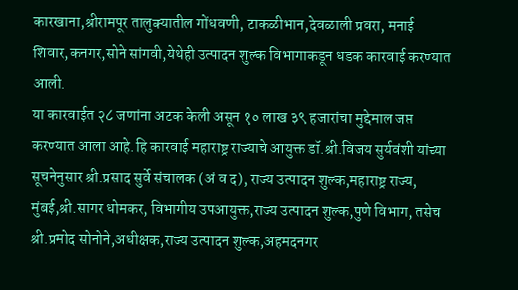कारखाना,श्रीरामपूर तालुक्यातील गोंधवणी, टाकळीभान,देवळाली प्रवरा, मनाई शिवार,कनगर,सोने सांगवी,येथेही उत्पादन शुल्क विभागाकडून धडक कारवाई करण्यात आली.
या कारवाईत २८ जणांना अटक केली असून १० लाख ३९ हजारांचा मुद्देमाल जप्त करण्यात आला आहे.हि कारवाई महाराष्ट्र राज्याचे आयुक्त डॉ.श्री.विजय सुर्यवंशी यांच्या सूचनेनुसार श्री.प्रसाद सुर्वे संचालक (अं व द), राज्य उत्पादन शुल्क,महाराष्ट्र राज्य, मुंबई,श्री.सागर धोमकर, विभागीय उपआयुक्त,राज्य उत्पादन शुल्क,पुणे विभाग, तसेच श्री.प्रमोद सोनोने,अधीक्षक,राज्य उत्पादन शुल्क,अहमदनगर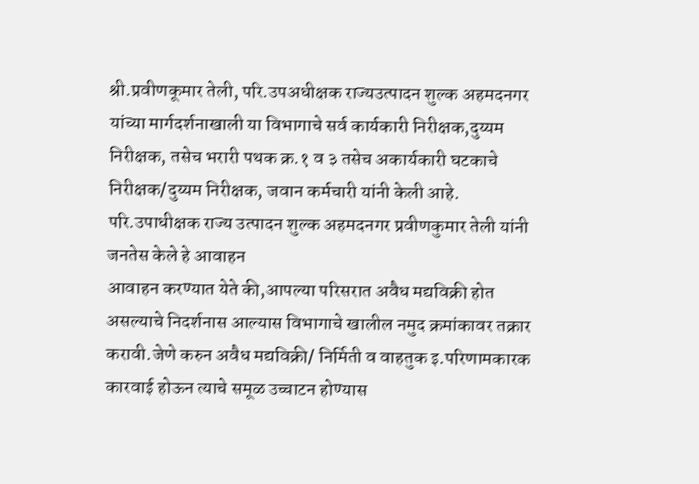श्री.प्रवीणकूमार तेली, परि.उपअधीक्षक राज्यउत्पादन शुल्क अहमदनगर यांच्या मार्गदर्शनाखाली या विभागाचे सर्व कार्यकारी निरीक्षक,दुय्यम निरीक्षक, तसेच भरारी पथक क्र.१ व ३ तसेच अकार्यकारी घटकाचे निरीक्षक/दुय्यम निरीक्षक, जवान कर्मचारी यांनी केली आहे.
परि.उपाधीक्षक राज्य उत्पादन शुल्क अहमदनगर प्रवीणकुमार तेली यांनी जनतेस केले हे आवाहन
आवाहन करण्यात येते की,आपल्या परिसरात अवैध मद्यविक्री होत असल्याचे निदर्शनास आल्यास विभागाचे खालील नमुद क्रमांकावर तक्रार करावी.जेणे करुन अवैध मद्यविक्री/ निर्मिती व वाहतुक इ.परिणामकारक कारवाई होऊन त्याचे समूळ उच्चाटन होण्यास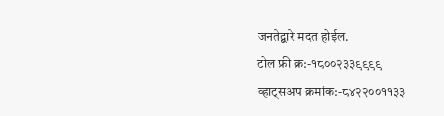जनतेद्बारे मदत होईल.
टोल फ्री क्र:-१८००२३३९९९९
व्हाट्सअप क्रमांक:-८४२२००११३३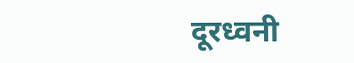दूरध्वनी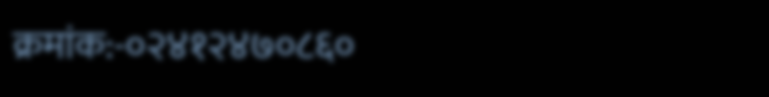क्रमांक:-०२४१२४७०८६०